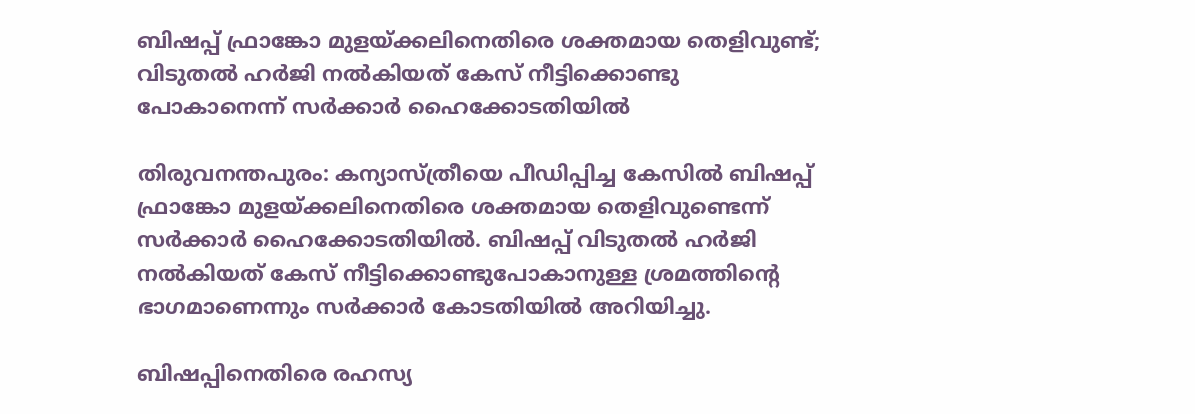ബിഷപ്പ് ഫ്രാങ്കോ മുളയ്ക്കലിനെതിരെ ശക്തമായ തെളിവുണ്ട്; വിടുതല്‍ ഹര്‍ജി നല്‍കിയത് കേസ് നീട്ടിക്കൊണ്ടു പോകാനെന്ന് സര്‍ക്കാര്‍ ഹൈക്കോടതിയില്‍

തിരുവനന്തപുരം: കന്യാസ്ത്രീയെ പീഡിപ്പിച്ച കേസില്‍ ബിഷപ്പ് ഫ്രാങ്കോ മുളയ്ക്കലിനെതിരെ ശക്തമായ തെളിവുണ്ടെന്ന് സര്‍ക്കാര്‍ ഹൈക്കോടതിയില്‍. ബിഷപ്പ് വിടുതല്‍ ഹര്‍ജി നല്‍കിയത് കേസ് നീട്ടിക്കൊണ്ടുപോകാനുള്ള ശ്രമത്തിന്റെ ഭാഗമാണെന്നും സര്‍ക്കാര്‍ കോടതിയില്‍ അറിയിച്ചു.

ബിഷപ്പിനെതിരെ രഹസ്യ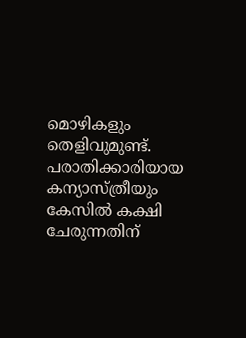മൊഴികളും തെളിവുമുണ്ട്. പരാതിക്കാരിയായ കന്യാസ്ത്രീയും കേസില്‍ കക്ഷി ചേരുന്നതിന്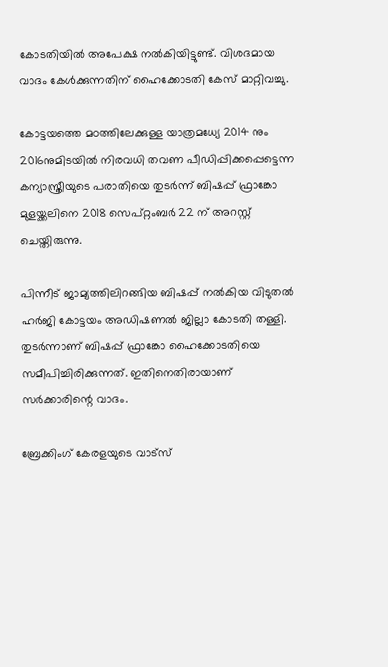കോടതിയില്‍ അപേക്ഷ നല്‍കിയിട്ടുണ്ട്. വിശദമായ വാദം കേള്‍ക്കുന്നതിന് ഹൈക്കോടതി കേസ് മാറ്റിവച്ചു.

കോട്ടയത്തെ മഠത്തിലേക്കുള്ള യാത്രമധ്യേ 2014 നും 2016നുമിടയില്‍ നിരവധി തവണ പീഡിപ്പിക്കപ്പെട്ടെന്ന കന്യാസ്ത്രീയുടെ പരാതിയെ തുടര്‍ന്ന് ബിഷപ്പ് ഫ്രാങ്കോ മുളയ്ക്കലിനെ 2018 സെപ്റ്റംബര്‍ 22 ന് അറസ്റ്റ് ചെയ്തിരുന്നു.

പിന്നീട് ജാമ്യത്തിലിറങ്ങിയ ബിഷപ്പ് നല്‍കിയ വിടുതല്‍ ഹര്‍ജി കോട്ടയം അഡിഷണല്‍ ജില്ലാ കോടതി തള്ളി. തുടര്‍ന്നാണ് ബിഷപ്പ് ഫ്രാങ്കോ ഹൈക്കോടതിയെ സമീപിച്ചിരിക്കുന്നത്. ഇതിനെതിരായാണ് സര്‍ക്കാരിന്റെ വാദം.

ബ്രേക്കിംഗ് കേരളയുടെ വാട്സ്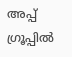അപ്പ് ഗ്രൂപ്പിൽ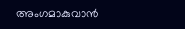അംഗമാകുവാൻ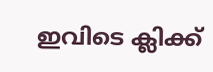ഇവിടെ ക്ലിക്ക്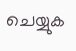ചെയ്യുക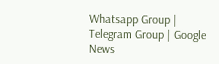Whatsapp Group | Telegram Group | Google News